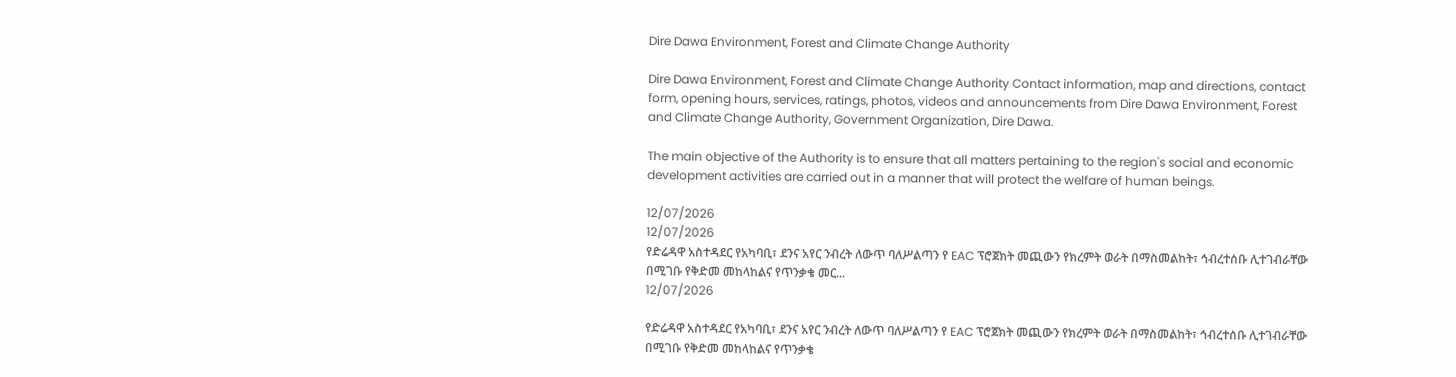Dire Dawa Environment, Forest and Climate Change Authority

Dire Dawa Environment, Forest and Climate Change Authority Contact information, map and directions, contact form, opening hours, services, ratings, photos, videos and announcements from Dire Dawa Environment, Forest and Climate Change Authority, Government Organization, Dire Dawa.

The main objective of the Authority is to ensure that all matters pertaining to the region's social and economic development activities are carried out in a manner that will protect the welfare of human beings.

12/07/2026
12/07/2026
የድሬዳዋ አስተዳደር የአካባቢ፣ ደንና አየር ንብረት ለውጥ ባለሥልጣን የ EAC ፕሮጀክት መጪውን የክረምት ወራት በማስመልከት፣ ኅብረተሰቡ ሊተገብራቸው በሚገቡ የቅድመ መከላከልና የጥንቃቄ መር...
12/07/2026

የድሬዳዋ አስተዳደር የአካባቢ፣ ደንና አየር ንብረት ለውጥ ባለሥልጣን የ EAC ፕሮጀክት መጪውን የክረምት ወራት በማስመልከት፣ ኅብረተሰቡ ሊተገብራቸው በሚገቡ የቅድመ መከላከልና የጥንቃቄ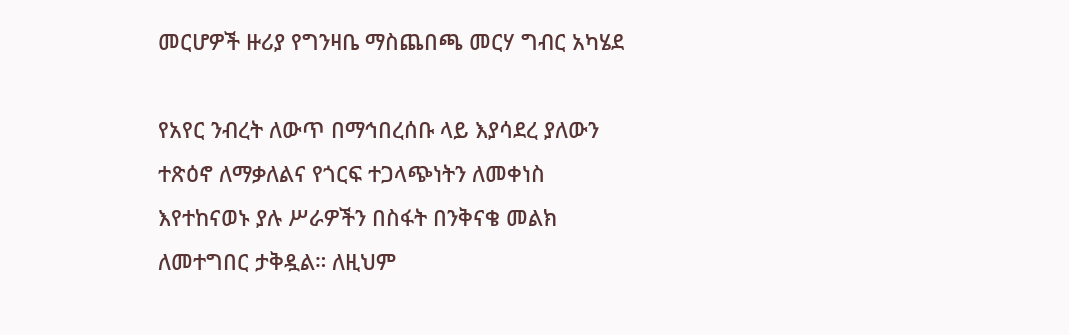መርሆዎች ዙሪያ የግንዛቤ ማስጨበጫ መርሃ ግብር አካሄደ

የአየር ንብረት ለውጥ በማኅበረሰቡ ላይ እያሳደረ ያለውን ተጽዕኖ ለማቃለልና የጎርፍ ተጋላጭነትን ለመቀነስ እየተከናወኑ ያሉ ሥራዎችን በስፋት በንቅናቄ መልክ ለመተግበር ታቅዷል። ለዚህም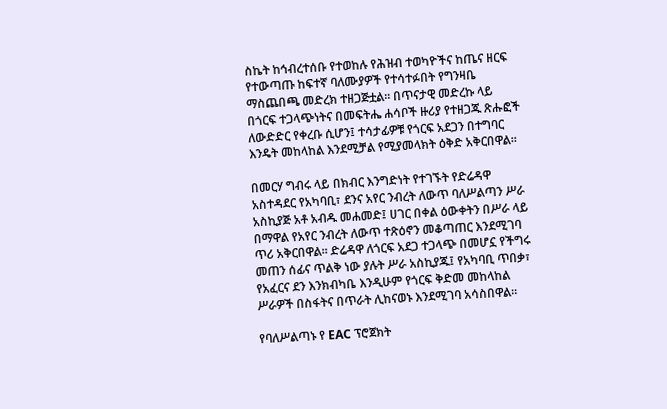ስኬት ከኅብረተሰቡ የተወከሉ የሕዝብ ተወካዮችና ከጤና ዘርፍ የተውጣጡ ከፍተኛ ባለሙያዎች የተሳተፉበት የግንዛቤ ማስጨበጫ መድረክ ተዘጋጅቷል። በጥናታዊ መድረኩ ላይ በጎርፍ ተጋላጭነትና በመፍትሔ ሐሳቦች ዙሪያ የተዘጋጁ ጽሑፎች ለውድድር የቀረቡ ሲሆን፤ ተሳታፊዎቹ የጎርፍ አደጋን በተግባር እንዴት መከላከል እንደሚቻል የሚያመላክት ዕቅድ አቅርበዋል።

በመርሃ ግብሩ ላይ በክብር እንግድነት የተገኙት የድሬዳዋ አስተዳደር የአካባቢ፣ ደንና አየር ንብረት ለውጥ ባለሥልጣን ሥራ አስኪያጅ አቶ አብዱ መሐመድ፤ ሀገር በቀል ዕውቀትን በሥራ ላይ በማዋል የአየር ንብረት ለውጥ ተጽዕኖን መቆጣጠር እንደሚገባ ጥሪ አቅርበዋል። ድሬዳዋ ለጎርፍ አደጋ ተጋላጭ በመሆኗ የችግሩ መጠን ሰፊና ጥልቅ ነው ያሉት ሥራ አስኪያጁ፤ የአካባቢ ጥበቃ፣ የአፈርና ደን እንክብካቤ እንዲሁም የጎርፍ ቅድመ መከላከል ሥራዎች በስፋትና በጥራት ሊከናወኑ እንደሚገባ አሳስበዋል።

የባለሥልጣኑ የ EAC ፕሮጀክት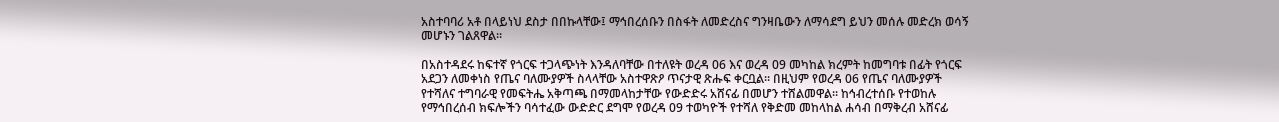አስተባባሪ አቶ በላይነህ ደስታ በበኩላቸው፤ ማኅበረሰቡን በስፋት ለመድረስና ግንዛቤውን ለማሳደግ ይህን መሰሉ መድረክ ወሳኝ መሆኑን ገልጸዋል።

በአስተዳደሩ ከፍተኛ የጎርፍ ተጋላጭነት እንዳለባቸው በተለዩት ወረዳ 06 እና ወረዳ 09 መካከል ክረምት ከመግባቱ በፊት የጎርፍ አደጋን ለመቀነስ የጤና ባለሙያዎች ስላላቸው አስተዋጽዖ ጥናታዊ ጽሑፍ ቀርቧል። በዚህም የወረዳ 06 የጤና ባለሙያዎች የተሻለና ተግባራዊ የመፍትሔ አቅጣጫ በማመላከታቸው የውድድሩ አሸናፊ በመሆን ተሸልመዋል። ከኅብረተሰቡ የተወከሉ የማኅበረሰብ ክፍሎችን ባሳተፈው ውድድር ደግሞ የወረዳ 09 ተወካዮች የተሻለ የቅድመ መከላከል ሐሳብ በማቅረብ አሸናፊ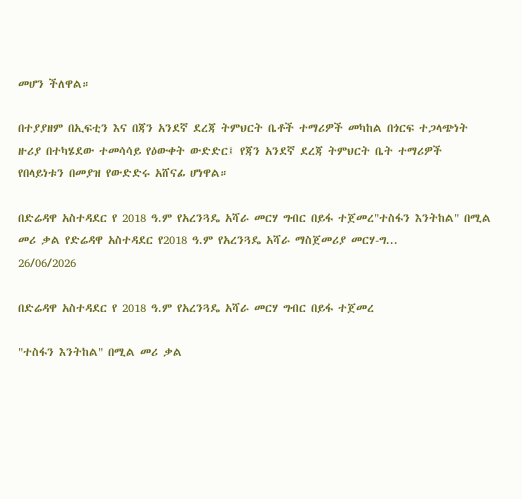መሆን ችለዋል።

በተያያዘም በኢፍቲን እና በጃን አንደኛ ደረጃ ትምህርት ቤቶች ተማሪዎች መካከል በጎርፍ ተጋላጭነት ዙሪያ በተካሄደው ተመሳሳይ የዕውቀት ውድድር፤ የጃን አንደኛ ደረጃ ትምህርት ቤት ተማሪዎች የበላይነቱን በመያዝ የውድድሩ አሸናፊ ሆነዋል።

በድሬዳዋ አስተዳደር የ 2018 ዓ.ም የአረንጓዴ አሻራ መርሃ ግብር በይፋ ተጀመረ"ተስፋን እንትከል" በሚል መሪ ቃል የድሬዳዋ አስተዳደር የ2018 ዓ.ም የአረንጓዴ አሻራ ማስጀመሪያ መርሃ-ግ...
26/06/2026

በድሬዳዋ አስተዳደር የ 2018 ዓ.ም የአረንጓዴ አሻራ መርሃ ግብር በይፋ ተጀመረ

"ተስፋን እንትከል" በሚል መሪ ቃል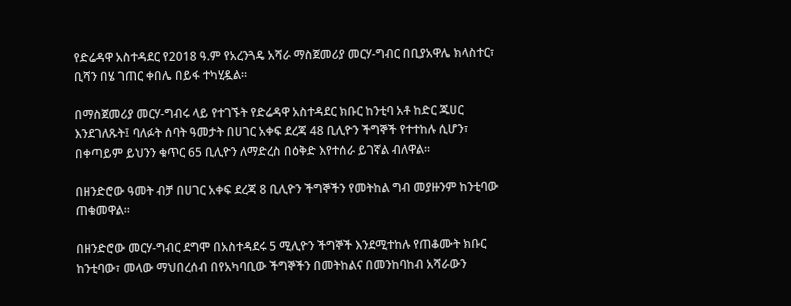የድሬዳዋ አስተዳደር የ2018 ዓ.ም የአረንጓዴ አሻራ ማስጀመሪያ መርሃ-ግብር በቢያአዋሌ ክላስተር፣ ቢሻን በሄ ገጠር ቀበሌ በይፋ ተካሂዷል።

በማስጀመሪያ መርሃ-ግብሩ ላይ የተገኙት የድሬዳዋ አስተዳደር ክቡር ከንቲባ አቶ ከድር ጁሀር እንደገለጹት፤ ባለፉት ሰባት ዓመታት በሀገር አቀፍ ደረጃ 48 ቢሊዮን ችግኞች የተተከሉ ሲሆን፣ በቀጣይም ይህንን ቁጥር 65 ቢሊዮን ለማድረስ በዕቅድ እየተሰራ ይገኛል ብለዋል።

በዘንድሮው ዓመት ብቻ በሀገር አቀፍ ደረጃ 8 ቢሊዮን ችግኞችን የመትከል ግብ መያዙንም ከንቲባው ጠቁመዋል።

በዘንድሮው መርሃ-ግብር ደግሞ በአስተዳደሩ 5 ሚሊዮን ችግኞች እንደሚተከሉ የጠቆሙት ክቡር ከንቲባው፣ መላው ማህበረሰብ በየአካባቢው ችግኞችን በመትከልና በመንከባከብ አሻራውን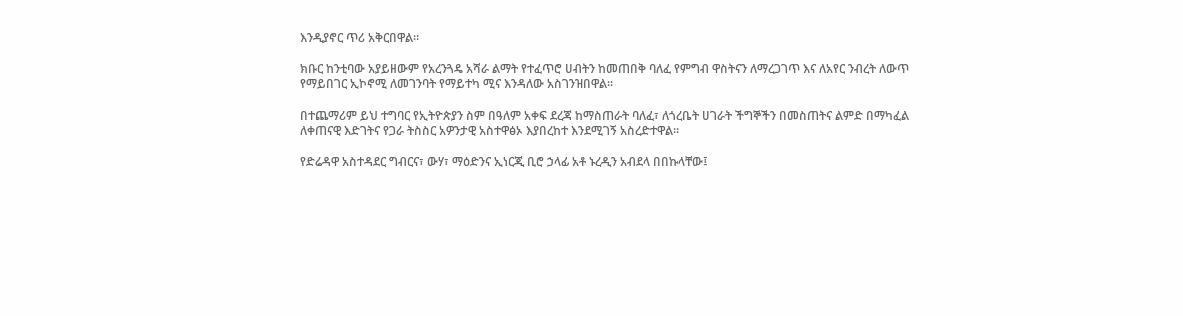እንዲያኖር ጥሪ አቅርበዋል።

ክቡር ከንቲባው አያይዘውም የአረንጓዴ አሻራ ልማት የተፈጥሮ ሀብትን ከመጠበቅ ባለፈ የምግብ ዋስትናን ለማረጋገጥ እና ለአየር ንብረት ለውጥ የማይበገር ኢኮኖሚ ለመገንባት የማይተካ ሚና እንዳለው አስገንዝበዋል።

በተጨማሪም ይህ ተግባር የኢትዮጵያን ስም በዓለም አቀፍ ደረጃ ከማስጠራት ባለፈ፣ ለጎረቤት ሀገራት ችግኞችን በመስጠትና ልምድ በማካፈል ለቀጠናዊ እድገትና የጋራ ትስስር አዎንታዊ አስተዋፅኦ እያበረከተ እንደሚገኝ አስረድተዋል።

የድሬዳዋ አስተዳደር ግብርና፣ ውሃ፣ ማዕድንና ኢነርጂ ቢሮ ኃላፊ አቶ ኑረዲን አብደላ በበኩላቸው፤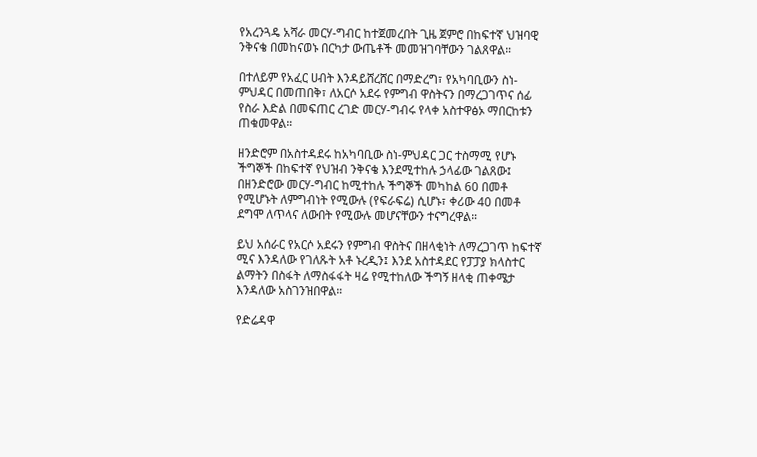የአረንጓዴ አሻራ መርሃ-ግብር ከተጀመረበት ጊዜ ጀምሮ በከፍተኛ ህዝባዊ ንቅናቄ በመከናወኑ በርካታ ውጤቶች መመዝገባቸውን ገልጸዋል።

በተለይም የአፈር ሀብት እንዳይሸረሸር በማድረግ፣ የአካባቢውን ስነ-ምህዳር በመጠበቅ፣ ለአርሶ አደሩ የምግብ ዋስትናን በማረጋገጥና ሰፊ የስራ እድል በመፍጠር ረገድ መርሃ-ግብሩ የላቀ አስተዋፅኦ ማበርከቱን ጠቁመዋል።

ዘንድሮም በአስተዳደሩ ከአካባቢው ስነ-ምህዳር ጋር ተስማሚ የሆኑ ችግኞች በከፍተኛ የህዝብ ንቅናቄ እንደሚተከሉ ኃላፊው ገልጸው፤ በዘንድሮው መርሃ-ግብር ከሚተከሉ ችግኞች መካከል 60 በመቶ የሚሆኑት ለምግብነት የሚውሉ (የፍራፍሬ) ሲሆኑ፣ ቀሪው 40 በመቶ ደግሞ ለጥላና ለውበት የሚውሉ መሆናቸውን ተናግረዋል።

ይህ አሰራር የአርሶ አደሩን የምግብ ዋስትና በዘላቂነት ለማረጋገጥ ከፍተኛ ሚና እንዳለው የገለጹት አቶ ኑረዲን፤ እንደ አስተዳደር የፓፓያ ክላስተር ልማትን በስፋት ለማስፋፋት ዛሬ የሚተከለው ችግኝ ዘላቂ ጠቀሜታ እንዳለው አስገንዝበዋል።

የድሬዳዋ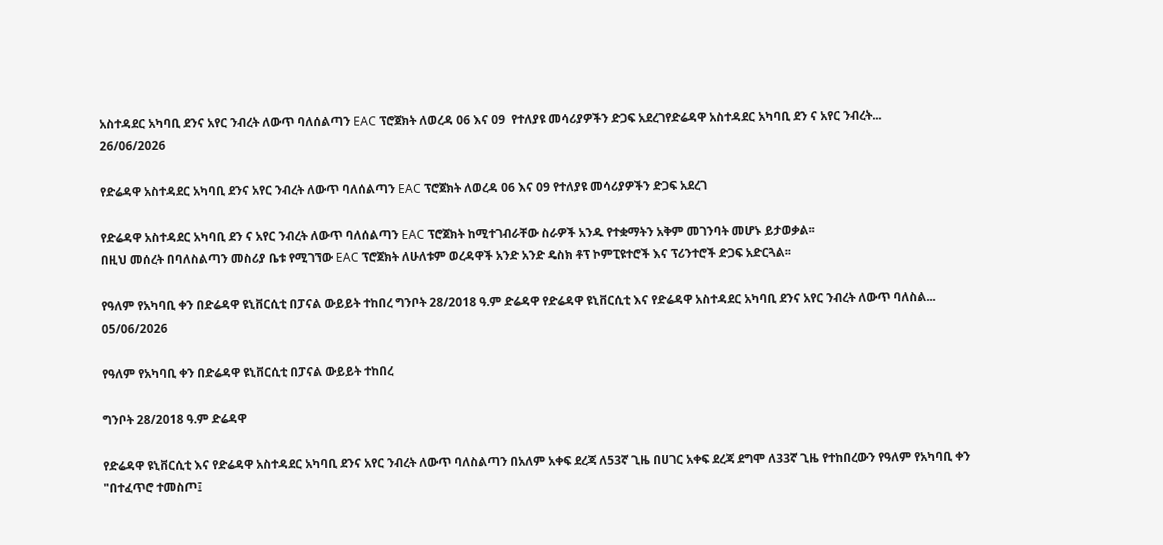አስተዳደር አካባቢ ደንና አየር ንብረት ለውጥ ባለሰልጣን EAC ፕሮጀክት ለወረዳ 06 እና 09  የተለያዩ መሳሪያዎችን ድጋፍ አደረገየድሬዳዋ አስተዳደር አካባቢ ደን ና አየር ንብረት...
26/06/2026

የድሬዳዋ አስተዳደር አካባቢ ደንና አየር ንብረት ለውጥ ባለሰልጣን EAC ፕሮጀክት ለወረዳ 06 እና 09 የተለያዩ መሳሪያዎችን ድጋፍ አደረገ

የድሬዳዋ አስተዳደር አካባቢ ደን ና አየር ንብረት ለውጥ ባለሰልጣን EAC ፕሮጀክት ከሚተገብራቸው ስራዎች አንዱ የተቋማትን አቅም መገንባት መሆኑ ይታወቃል፡፡
በዚህ መሰረት በባለስልጣን መስሪያ ቤቱ የሚገኘው EAC ፕሮጀክት ለሁለቱም ወረዳዋች አንድ አንድ ዴስክ ቶፕ ኮምፒዩተሮች እና ፕሪንተሮች ድጋፍ አድርጓል፡፡

የዓለም የአካባቢ ቀን በድሬዳዋ ዩኒቨርሲቲ በፓናል ውይይት ተከበረ ግንቦት 28/2018 ዓ.ም ድሬዳዋ የድሬዳዋ ዩኒቨርሲቲ እና የድሬዳዋ አስተዳደር አካባቢ ደንና አየር ንብረት ለውጥ ባለስል...
05/06/2026

የዓለም የአካባቢ ቀን በድሬዳዋ ዩኒቨርሲቲ በፓናል ውይይት ተከበረ

ግንቦት 28/2018 ዓ.ም ድሬዳዋ

የድሬዳዋ ዩኒቨርሲቲ እና የድሬዳዋ አስተዳደር አካባቢ ደንና አየር ንብረት ለውጥ ባለስልጣን በአለም አቀፍ ደረጃ ለ53ኛ ጊዜ በሀገር አቀፍ ደረጃ ደግሞ ለ33ኛ ጊዜ የተከበረውን የዓለም የአካባቢ ቀን "በተፈጥሮ ተመስጦ፤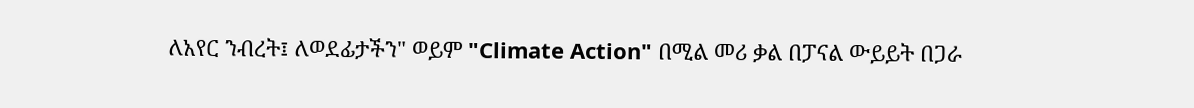ለአየር ንብረት፤ ለወደፊታችን" ወይም "Climate Action" በሚል መሪ ቃል በፓናል ውይይት በጋራ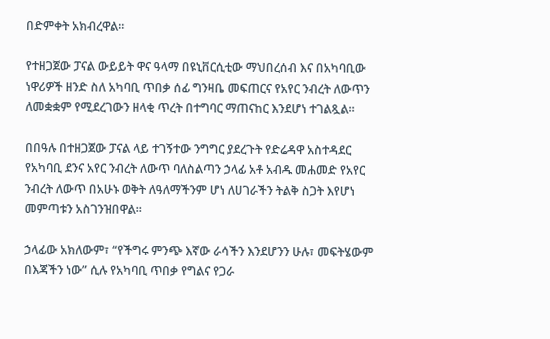በድምቀት አክብረዋል።

የተዘጋጀው ፓናል ውይይት ዋና ዓላማ በዩኒቨርሲቲው ማህበረሰብ እና በአካባቢው ነዋሪዎች ዘንድ ስለ አካባቢ ጥበቃ ሰፊ ግንዛቤ መፍጠርና የአየር ንብረት ለውጥን ለመቋቋም የሚደረገውን ዘላቂ ጥረት በተግባር ማጠናከር እንደሆነ ተገልጿል።

በበዓሉ በተዘጋጀው ፓናል ላይ ተገኝተው ንግግር ያደረጉት የድሬዳዋ አስተዳደር የአካባቢ ደንና አየር ንብረት ለውጥ ባለስልጣን ኃላፊ አቶ አብዱ መሐመድ የአየር ንብረት ለውጥ በአሁኑ ወቅት ለዓለማችንም ሆነ ለሀገራችን ትልቅ ስጋት እየሆነ መምጣቱን አስገንዝበዋል።

ኃላፊው አክለውም፣ “የችግሩ ምንጭ እኛው ራሳችን እንደሆንን ሁሉ፣ መፍትሄውም በእጃችን ነው” ሲሉ የአካባቢ ጥበቃ የግልና የጋራ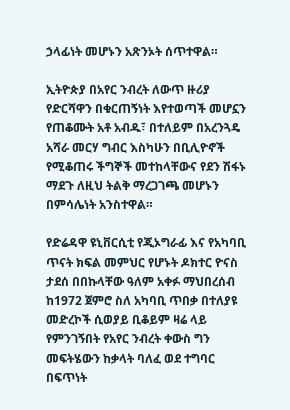ኃላፊነት መሆኑን አጽንኦት ሰጥተዋል።

ኢትዮጵያ በአየር ንብረት ለውጥ ዙሪያ የድርሻዋን በቁርጠኝነት እየተወጣች መሆኗን የጠቆሙት አቶ አብዱ፣ በተለይም በአረንጓዴ አሻራ መርሃ ግብር እስካሁን በቢሊዮኖች የሚቆጠሩ ችግኞች መተከላቸውና የደን ሽፋኑ ማደጉ ለዚህ ትልቅ ማረጋገጫ መሆኑን በምሳሌነት አንስተዋል።

የድሬዳዋ ዩኒቨርሲቲ የጂኦግራፊ እና የአካባቢ ጥናት ክፍል መምህር የሆኑት ዶክተር ዮናስ ታደሰ በበኩላቸው ዓለም አቀፉ ማህበረሰብ ከ1972 ጀምሮ ስለ አካባቢ ጥበቃ በተለያዩ መድረኮች ሲወያይ ቢቆይም ዛሬ ላይ የምንገኝበት የአየር ንብረት ቀውስ ግን መፍትሄውን ከቃላት ባለፈ ወደ ተግባር በፍጥነት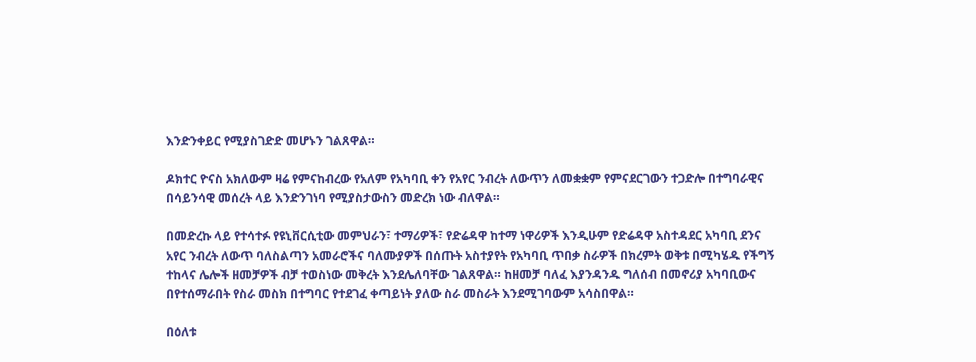እንድንቀይር የሚያስገድድ መሆኑን ገልጸዋል።

ዶክተር ዮናስ አክለውም ዛሬ የምናከብረው የአለም የአካባቢ ቀን የአየር ንብረት ለውጥን ለመቋቋም የምናደርገውን ተጋድሎ በተግባራዊና በሳይንሳዊ መሰረት ላይ እንድንገነባ የሚያስታውስን መድረክ ነው ብለዋል።

በመድረኩ ላይ የተሳተፉ የዩኒቨርሲቲው መምህራን፣ ተማሪዎች፣ የድሬዳዋ ከተማ ነዋሪዎች እንዲሁም የድሬዳዋ አስተዳደር አካባቢ ደንና አየር ንብረት ለውጥ ባለስልጣን አመራሮችና ባለሙያዎች በሰጡት አስተያየት የአካባቢ ጥበቃ ስራዎች በክረምት ወቅቱ በሚካሄዱ የችግኝ ተከላና ሌሎች ዘመቻዎች ብቻ ተወስነው መቅረት እንደሌለባቸው ገልጸዋል። ከዘመቻ ባለፈ እያንዳንዱ ግለሰብ በመኖሪያ አካባቢውና በየተሰማራበት የስራ መስክ በተግባር የተደገፈ ቀጣይነት ያለው ስራ መስራት እንደሚገባውም አሳስበዋል።

በዕለቱ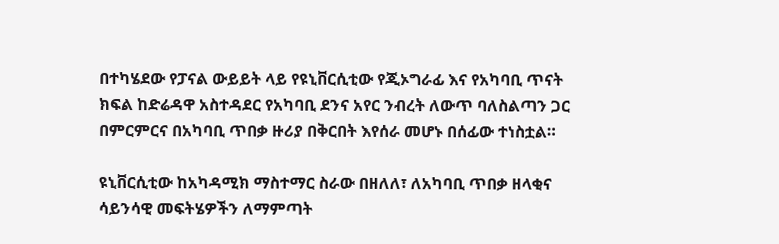በተካሄደው የፓናል ውይይት ላይ የዩኒቨርሲቲው የጂኦግራፊ እና የአካባቢ ጥናት ክፍል ከድሬዳዋ አስተዳደር የአካባቢ ደንና አየር ንብረት ለውጥ ባለስልጣን ጋር በምርምርና በአካባቢ ጥበቃ ዙሪያ በቅርበት እየሰራ መሆኑ በሰፊው ተነስቷል።

ዩኒቨርሲቲው ከአካዳሚክ ማስተማር ስራው በዘለለ፣ ለአካባቢ ጥበቃ ዘላቂና ሳይንሳዊ መፍትሄዎችን ለማምጣት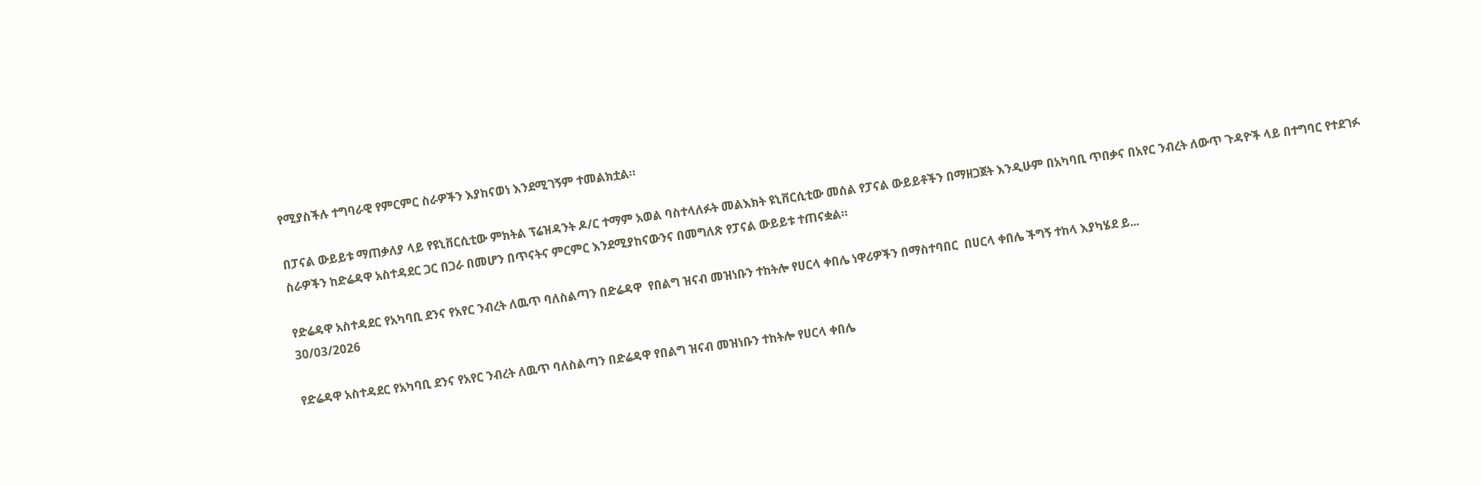የሚያስችሉ ተግባራዊ የምርምር ስራዎችን እያከናወነ እንደሚገኝም ተመልክቷል።

በፓናል ውይይቱ ማጠቃለያ ላይ የዩኒቨርሲቲው ምክትል ፕሬዝዳንት ዶ/ር ተማም አወል ባስተላለፉት መልእክት ዩኒቨርሲቲው መሰል የፓናል ውይይቶችን በማዘጋጀት እንዲሁም በአካባቢ ጥበቃና በአየር ንብረት ለውጥ ጉዳዮች ላይ በተግባር የተደገፉ ስራዎችን ከድሬዳዋ አስተዳደር ጋር በጋራ በመሆን በጥናትና ምርምር እንደሚያከናውንና በመግለጽ የፓናል ውይይቱ ተጠናቋል።

የድሬዳዋ አስተዳደር የአካባቢ ደንና የአየር ንብረት ለዉጥ ባለስልጣን በድሬዳዋ  የበልግ ዝናብ መዝነቡን ተከትሎ የሀርላ ቀበሌ ነዋሪዎችን በማስተባበር  በሀርላ ቀበሌ ችግኝ ተከላ እያካሄደ ይ...
30/03/2026

የድሬዳዋ አስተዳደር የአካባቢ ደንና የአየር ንብረት ለዉጥ ባለስልጣን በድሬዳዋ የበልግ ዝናብ መዝነቡን ተከትሎ የሀርላ ቀበሌ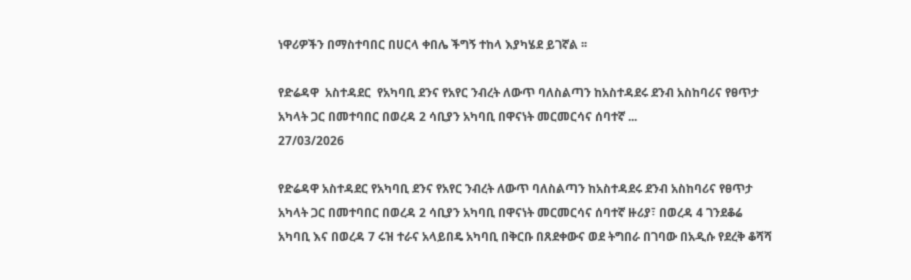ነዋሪዎችን በማስተባበር በሀርላ ቀበሌ ችግኝ ተከላ እያካሄደ ይገኛል ፡፡

የድሬዳዋ  አስተዳደር  የአካባቢ ደንና የአየር ንብረት ለውጥ ባለስልጣን ከአስተዳደሩ ደንብ አስከባሪና የፀጥታ አካላት ጋር በመተባበር በወረዳ 2 ሳቢያን አካባቢ በዋናነት መርመርሳና ሰባተኛ ...
27/03/2026

የድሬዳዋ አስተዳደር የአካባቢ ደንና የአየር ንብረት ለውጥ ባለስልጣን ከአስተዳደሩ ደንብ አስከባሪና የፀጥታ አካላት ጋር በመተባበር በወረዳ 2 ሳቢያን አካባቢ በዋናነት መርመርሳና ሰባተኛ ዙሪያ፣ በወረዳ 4 ገንደቆሬ አካባቢ እና በወረዳ 7 ሩዝ ተራና አላይበዴ አካባቢ በቅርቡ በጸደቀውና ወደ ትግበራ በገባው በአዲሱ የደረቅ ቆሻሻ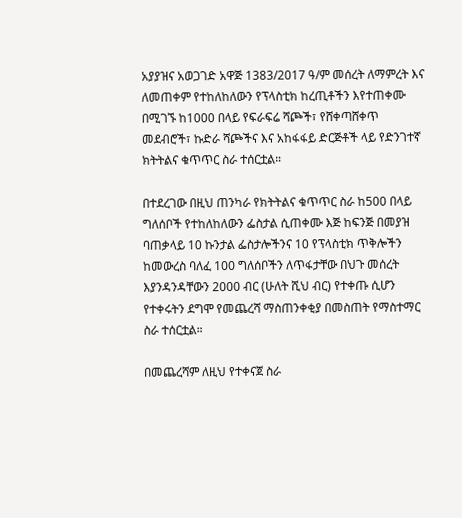አያያዝና አወጋገድ አዋጅ 1383/2017 ዓ/ም መሰረት ለማምረት እና ለመጠቀም የተከለከለውን የፕላስቲክ ከረጢቶችን እየተጠቀሙ በሚገኙ ከ1000 በላይ የፍራፍሬ ሻጮች፣ የሸቀጣሸቀጥ መደብሮች፣ ኩድራ ሻጮችና እና አከፋፋይ ድርጅቶች ላይ የድንገተኛ ክትትልና ቁጥጥር ስራ ተሰርቷል።

በተደረገው በዚህ ጠንካራ የክትትልና ቁጥጥር ስራ ከ500 በላይ ግለሰቦች የተከለከለውን ፌስታል ሲጠቀሙ እጅ ከፍንጅ በመያዝ ባጠቃላይ 10 ኩንታል ፌስታሎችንና 10 የፕላስቲክ ጥቅሎችን ከመውረስ ባለፈ 100 ግለሰቦችን ለጥፋታቸው በህጉ መሰረት እያንዳንዳቸውን 2000 ብር (ሁለት ሺህ ብር) የተቀጡ ሲሆን የተቀሩትን ደግሞ የመጨረሻ ማስጠንቀቂያ በመስጠት የማስተማር ስራ ተሰርቷል።

በመጨረሻም ለዚህ የተቀናጀ ስራ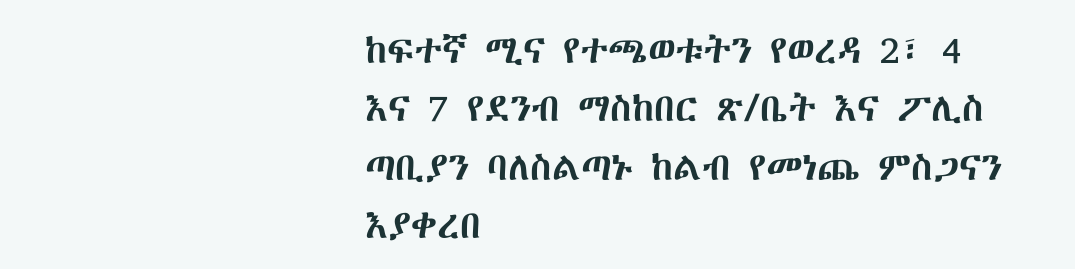ከፍተኛ ሚና የተጫወቱትን የወረዳ 2፣ 4 እና 7 የደንብ ማስከበር ጽ/ቤት እና ፖሊስ ጣቢያን ባለስልጣኑ ከልብ የመነጨ ምስጋናን እያቀረበ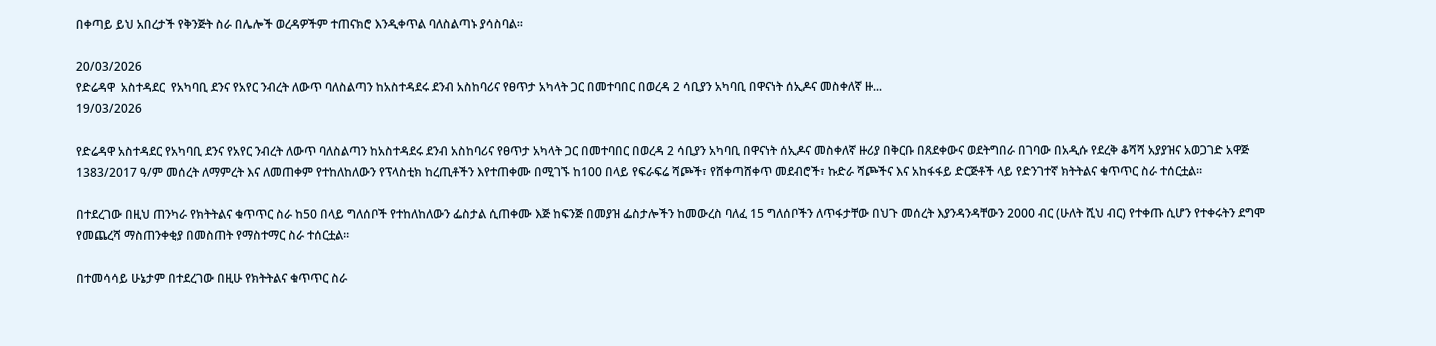በቀጣይ ይህ አበረታች የቅንጅት ስራ በሌሎች ወረዳዎችም ተጠናክሮ እንዲቀጥል ባለስልጣኑ ያሳስባል።

20/03/2026
የድሬዳዋ  አስተዳደር  የአካባቢ ደንና የአየር ንብረት ለውጥ ባለስልጣን ከአስተዳደሩ ደንብ አስከባሪና የፀጥታ አካላት ጋር በመተባበር በወረዳ 2 ሳቢያን አካባቢ በዋናነት ሰኢዶና መስቀለኛ ዙ...
19/03/2026

የድሬዳዋ አስተዳደር የአካባቢ ደንና የአየር ንብረት ለውጥ ባለስልጣን ከአስተዳደሩ ደንብ አስከባሪና የፀጥታ አካላት ጋር በመተባበር በወረዳ 2 ሳቢያን አካባቢ በዋናነት ሰኢዶና መስቀለኛ ዙሪያ በቅርቡ በጸደቀውና ወደትግበራ በገባው በአዲሱ የደረቅ ቆሻሻ አያያዝና አወጋገድ አዋጅ 1383/2017 ዓ/ም መሰረት ለማምረት እና ለመጠቀም የተከለከለውን የፕላስቲክ ከረጢቶችን እየተጠቀሙ በሚገኙ ከ100 በላይ የፍራፍሬ ሻጮች፣ የሸቀጣሸቀጥ መደብሮች፣ ኩድራ ሻጮችና እና አከፋፋይ ድርጅቶች ላይ የድንገተኛ ክትትልና ቁጥጥር ስራ ተሰርቷል።

በተደረገው በዚህ ጠንካራ የክትትልና ቁጥጥር ስራ ከ50 በላይ ግለሰቦች የተከለከለውን ፌስታል ሲጠቀሙ እጅ ከፍንጅ በመያዝ ፌስታሎችን ከመውረስ ባለፈ 15 ግለሰቦችን ለጥፋታቸው በህጉ መሰረት እያንዳንዳቸውን 2000 ብር (ሁለት ሺህ ብር) የተቀጡ ሲሆን የተቀሩትን ደግሞ የመጨረሻ ማስጠንቀቂያ በመስጠት የማስተማር ስራ ተሰርቷል።

በተመሳሳይ ሁኔታም በተደረገው በዚሁ የክትትልና ቁጥጥር ስራ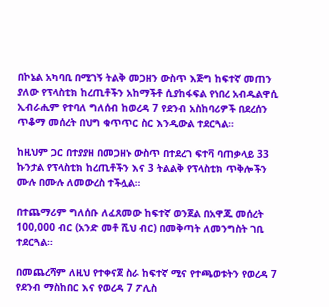በኮኔል አካባቢ በሚገኝ ትልቅ መጋዘን ውስጥ እጅግ ከፍተኛ መጠን ያለው የፕላስቲክ ከረጢቶችን አከማችቶ ሲያከፋፍል የነበረ አብዱልዋሲ ኢብራሒም የተባለ ግለሰብ ከወረዳ 7 የደንብ አስከባሪዎች በደረሰን ጥቆማ መሰረት በህግ ቁጥጥር ስር እንዲውል ተደርጓል።

ከዚህም ጋር በተያያዘ በመጋዘኑ ውስጥ በተደረገ ፍተቫ ባጠቃላይ 33 ኩንታል የፕላስቲክ ከረጢቶችን እና 3 ትልልቅ የፕላስቲክ ጥቅሎችን ሙሉ በሙሉ ለመውረስ ተችሏል።

በተጨማሪም ግለሰቡ ለፈጸመው ከፍተኛ ወንጀል በአዋጁ መሰረት 100,000 ብር (አንድ መቶ ሺህ ብር) በመቅጣት ለመንግስት ገቢ ተደርጓል።

በመጨረሻም ለዚህ የተቀናጀ ስራ ከፍተኛ ሚና የተጫወቱትን የወረዳ 7 የደንብ ማስከበር እና የወረዳ 7 ፖሊስ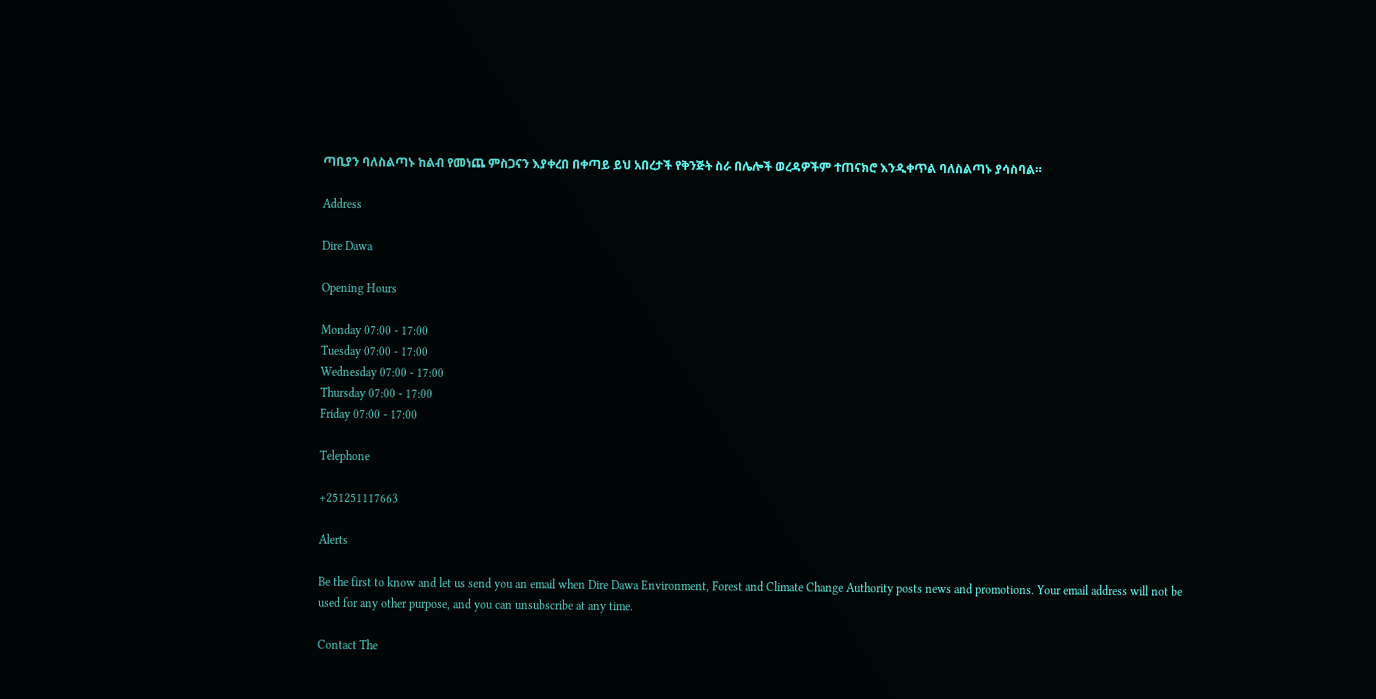ጣቢያን ባለስልጣኑ ከልብ የመነጨ ምስጋናን እያቀረበ በቀጣይ ይህ አበረታች የቅንጅት ስራ በሌሎች ወረዳዎችም ተጠናክሮ እንዲቀጥል ባለስልጣኑ ያሳስባል።

Address

Dire Dawa

Opening Hours

Monday 07:00 - 17:00
Tuesday 07:00 - 17:00
Wednesday 07:00 - 17:00
Thursday 07:00 - 17:00
Friday 07:00 - 17:00

Telephone

+251251117663

Alerts

Be the first to know and let us send you an email when Dire Dawa Environment, Forest and Climate Change Authority posts news and promotions. Your email address will not be used for any other purpose, and you can unsubscribe at any time.

Contact The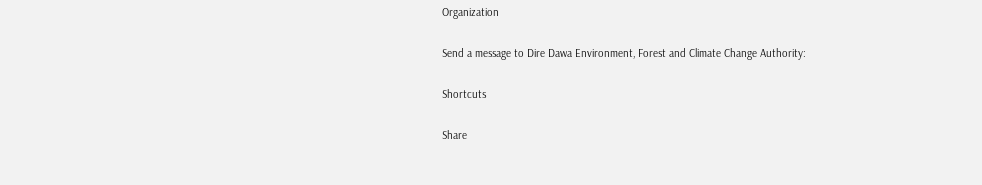Organization

Send a message to Dire Dawa Environment, Forest and Climate Change Authority:

Shortcuts

Share